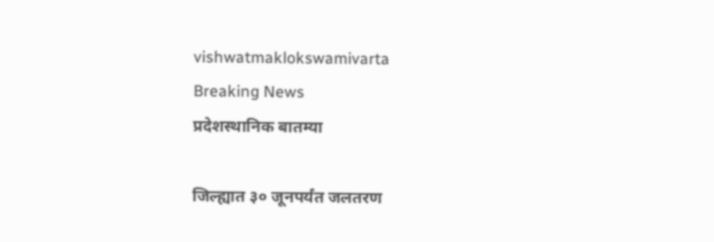vishwatmaklokswamivarta
Breaking News
प्रदेशस्थानिक बातम्या

जिल्ह्यात ३० जूनपर्यंत जलतरण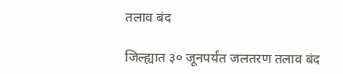तलाव बंद

जिल्ह्यात ३० जूनपर्यंत जलतरण तलाव बंद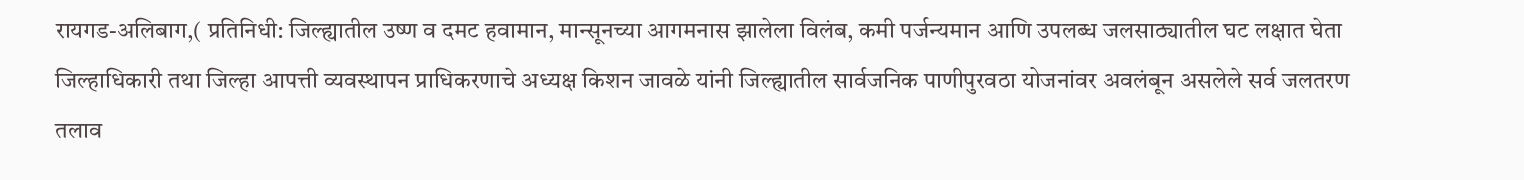रायगड-अलिबाग,( प्रतिनिधी: जिल्ह्यातील उष्ण व दमट हवामान, मान्सूनच्या आगमनास झालेला विलंब, कमी पर्जन्यमान आणि उपलब्ध जलसाठ्यातील घट लक्षात घेता जिल्हाधिकारी तथा जिल्हा आपत्ती व्यवस्थापन प्राधिकरणाचे अध्यक्ष किशन जावळे यांनी जिल्ह्यातील सार्वजनिक पाणीपुरवठा योजनांवर अवलंबून असलेले सर्व जलतरण तलाव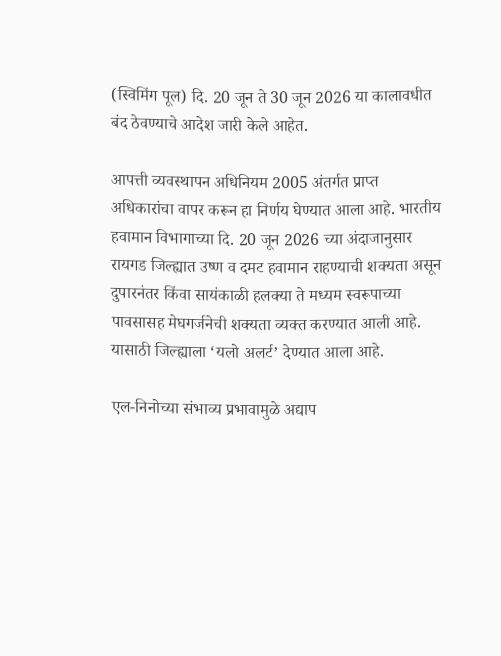(स्विमिंग पूल) दि. 20 जून ते 30 जून 2026 या कालावधीत बंद ठेवण्याचे आदेश जारी केले आहेत.

आपत्ती व्यवस्थापन अधिनियम 2005 अंतर्गत प्राप्त अधिकारांचा वापर करून हा निर्णय घेण्यात आला आहे. भारतीय हवामान विभागाच्या दि. 20 जून 2026 च्या अंदाजानुसार रायगड जिल्ह्यात उष्ण व दमट हवामान राहण्याची शक्यता असून दुपारनंतर किंवा सायंकाळी हलक्या ते मध्यम स्वरूपाच्या पावसासह मेघगर्जनेची शक्यता व्यक्त करण्यात आली आहे. यासाठी जिल्ह्याला ‘यलो अलर्ट’ देण्यात आला आहे.

एल-निनोच्या संभाव्य प्रभावामुळे अद्याप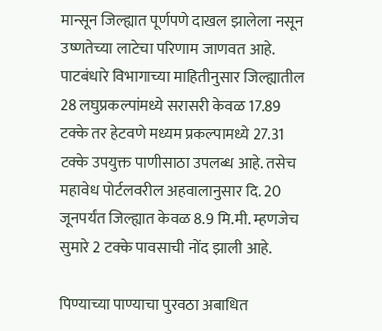मान्सून जिल्ह्यात पूर्णपणे दाखल झालेला नसून उष्णतेच्या लाटेचा परिणाम जाणवत आहे. पाटबंधारे विभागाच्या माहितीनुसार जिल्ह्यातील 28 लघुप्रकल्पांमध्ये सरासरी केवळ 17.89 टक्के तर हेटवणे मध्यम प्रकल्पामध्ये 27.31 टक्के उपयुक्त पाणीसाठा उपलब्ध आहे. तसेच महावेध पोर्टलवरील अहवालानुसार दि. 20 जूनपर्यंत जिल्ह्यात केवळ 8.9 मि.मी. म्हणजेच सुमारे 2 टक्के पावसाची नोंद झाली आहे.

पिण्याच्या पाण्याचा पुरवठा अबाधित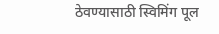ठेवण्यासाठी स्विमिंग पूल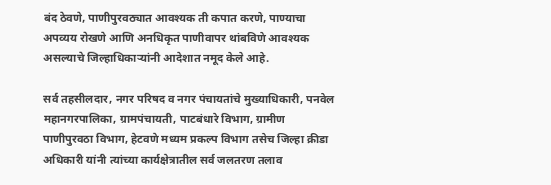बंद ठेवणे, पाणीपुरवठ्यात आवश्यक ती कपात करणे, पाण्याचा अपव्यय रोखणे आणि अनधिकृत पाणीवापर थांबविणे आवश्यक असल्याचे जिल्हाधिकाऱ्यांनी आदेशात नमूद केले आहे.

सर्व तहसीलदार, नगर परिषद व नगर पंचायतांचे मुख्याधिकारी, पनवेल महानगरपालिका, ग्रामपंचायती, पाटबंधारे विभाग, ग्रामीण पाणीपुरवठा विभाग, हेटवणे मध्यम प्रकल्प विभाग तसेच जिल्हा क्रीडा अधिकारी यांनी त्यांच्या कार्यक्षेत्रातील सर्व जलतरण तलाव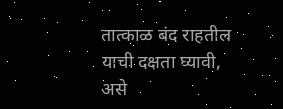तात्काळ बंद राहतील याची दक्षता घ्यावी, असे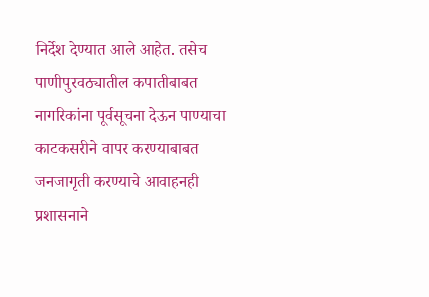निर्देश देण्यात आले आहेत. तसेच पाणीपुरवठ्यातील कपातीबाबत नागरिकांना पूर्वसूचना देऊन पाण्याचा काटकसरीने वापर करण्याबाबत जनजागृती करण्याचे आवाहनही प्रशासनाने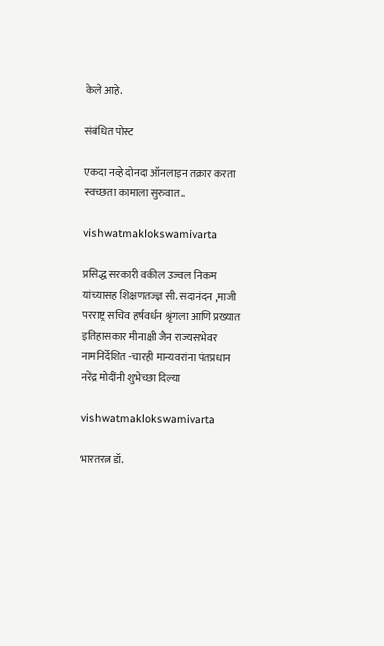केले आहे.

संबंधित पोस्ट

एकदा नव्हे दोनदा ऑनलाइन तक्रार करता स्वच्छता कामाला सुरुवात..

vishwatmaklokswamivarta

प्रसिद्ध सरकारी वकील उज्वल निकम यांच्यासह शिक्षणतज्ज्ञ सी. सदानंदन ,माजी परराष्ट्र सचिव हर्षवर्धन श्रृंगला आणि प्रख्यात इतिहासकार मीनाक्षी जैन राज्यसभेवर नामनिर्देशित -चारही मान्यवरांना पंतप्रधान नरेंद्र मोदींनी शुभेच्छा दिल्या

vishwatmaklokswamivarta

भारतरत्न डॉ.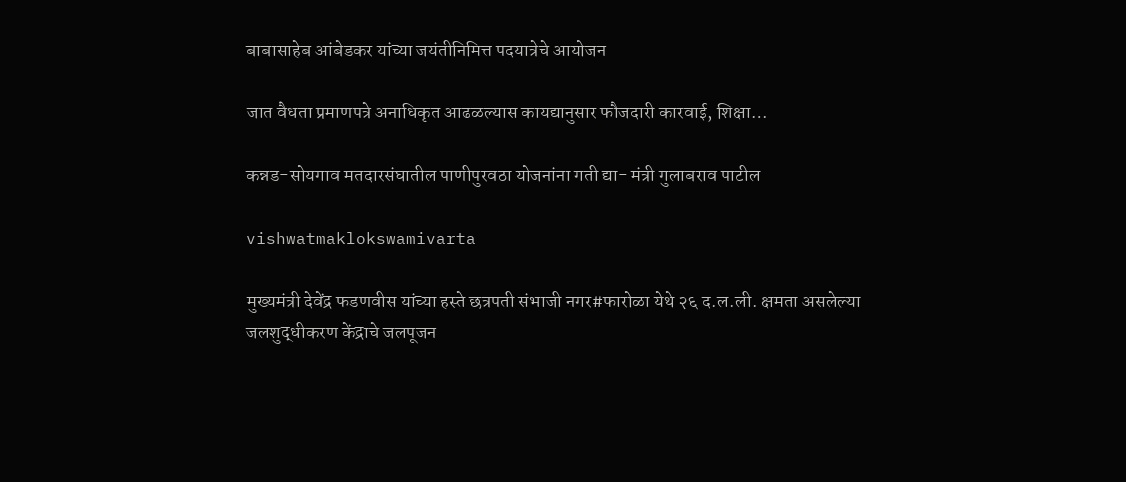बाबासाहेब आंबेडकर यांच्या जयंतीनिमित्त पदयात्रेचे आयोजन

जात वैधता प्रमाणपत्रे अनाधिकृत आढळल्यास कायद्यानुसार फौजदारी कारवाई, शिक्षा…

कन्नड-सोयगाव मतदारसंघातील पाणीपुरवठा योजनांना गती द्या- मंत्री गुलाबराव पाटील

vishwatmaklokswamivarta

मुख्यमंत्री देवेंद्र फडणवीस यांच्या हस्ते छत्रपती संभाजी नगर#फारोळा येथे २६ द.ल.ली. क्षमता असलेल्या जलशुद्धीकरण केंद्राचे जलपूजन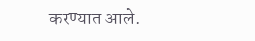करण्यात आले.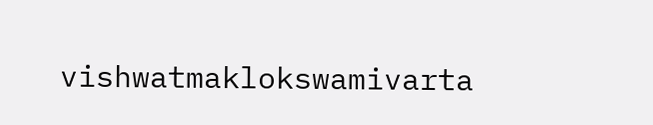vishwatmaklokswamivarta